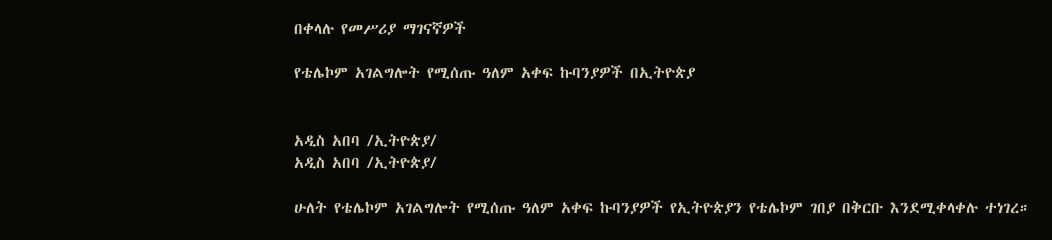በቀላሉ የመሥሪያ ማገናኛዎች

የቴሌኮም አገልግሎት የሚሰጡ ዓለም አቀፍ ኩባንያዎች በኢትዮጵያ


አዲስ አበባ /ኢትዮጵያ/
አዲስ አበባ /ኢትዮጵያ/

ሁለት የቴሌኮም አገልግሎት የሚሰጡ ዓለም አቀፍ ኩባንያዎች የኢትዮጵያን የቴሌኮም ገበያ በቅርቡ እንደሚቀላቀሉ ተነገረ።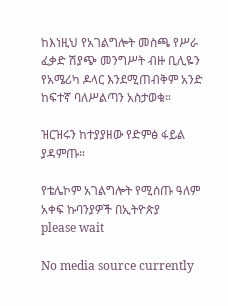ከእነዚህ የአገልግሎት መስጫ የሥራ ፈቃድ ሽያጭ መንግሥት ብዙ ቢሊዬን የአሜሪካ ዶላር እንደሚጠብቅም አንድ ከፍተኛ ባለሥልጣን አስታወቁ።

ዝርዝሩን ከተያያዘው የድምፅ ፋይል ያዳምጡ።

የቴሌኮም አገልግሎት የሚሰጡ ዓለም አቀፍ ኩባንያዎች በኢትዮጵያ
please wait

No media source currently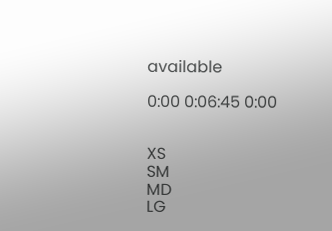available

0:00 0:06:45 0:00


XS
SM
MD
LG